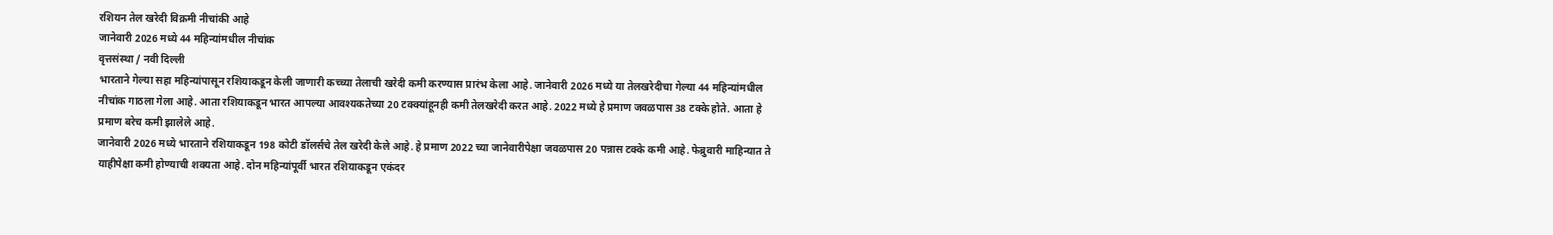रशियन तेल खरेदी विक्रमी नीचांकी आहे
जानेवारी 2026 मध्ये 44 महिन्यांमधील नीचांक
वृत्तसंस्था / नवी दिल्ली
भारताने गेल्या सहा महिन्यांपासून रशियाकडून केली जाणारी कच्च्या तेलाची खरेदी कमी करण्यास प्रारंभ केला आहे. जानेवारी 2026 मध्ये या तेलखरेदीचा गेल्या 44 महिन्यांमधील नीचांक गाठला गेला आहे. आता रशियाकडून भारत आपल्या आवश्यकतेच्या 20 टक्क्यांहूनही कमी तेलखरेदी करत आहे. 2022 मध्ये हे प्रमाण जवळपास 38 टक्के होते. आता हे प्रमाण बरेच कमी झालेले आहे.
जानेवारी 2026 मध्ये भारताने रशियाकडून 198 कोटी डॉलर्सचे तेल खरेदी केले आहे. हे प्रमाण 2022 च्या जानेवारीपेक्षा जवळपास 20 पन्नास टक्के कमी आहे. फेब्रुवारी माहिन्यात ते याहीपेक्षा कमी होण्याची शक्यता आहे. दोन महिन्यांपूर्वी भारत रशियाकडून एकंदर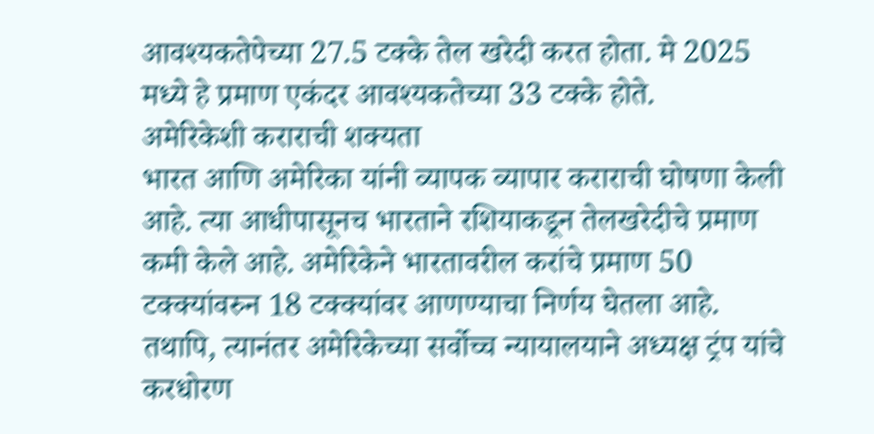आवश्यकतेपेच्या 27.5 टक्के तेल खरेदी करत होता. मे 2025 मध्ये हे प्रमाण एकंदर आवश्यकतेच्या 33 टक्के होते.
अमेरिकेशी कराराची शक्यता
भारत आणि अमेरिका यांनी व्यापक व्यापार कराराची घोषणा केली आहे. त्या आधीपासूनच भारताने रशियाकडून तेलखरेदीचे प्रमाण कमी केले आहे. अमेरिकेने भारतावरील करांचे प्रमाण 50 टक्क्यांवरुन 18 टक्क्यांवर आणण्याचा निर्णय घेतला आहे. तथापि, त्यानंतर अमेरिकेच्या सर्वोच्च न्यायालयाने अध्यक्ष ट्रंप यांचे करधोरण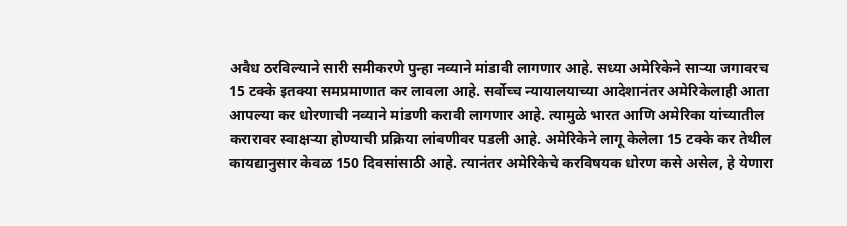अवैध ठरविल्याने सारी समीकरणे पुन्हा नव्याने मांडावी लागणार आहे. सध्या अमेरिकेने साऱ्या जगावरच 15 टक्के इतक्या समप्रमाणात कर लावला आहे. सर्वोच्च न्यायालयाच्या आदेशानंतर अमेरिकेलाही आता आपल्या कर धोरणाची नव्याने मांडणी करावी लागणार आहे. त्यामुळे भारत आणि अमेरिका यांच्यातील करारावर स्वाक्षऱ्या होण्याची प्रक्रिया लांबणीवर पडली आहे. अमेरिकेने लागू केलेला 15 टक्के कर तेथील कायद्यानुसार केवळ 150 दिवसांसाठी आहे. त्यानंतर अमेरिकेचे करविषयक धोरण कसे असेल, हे येणारा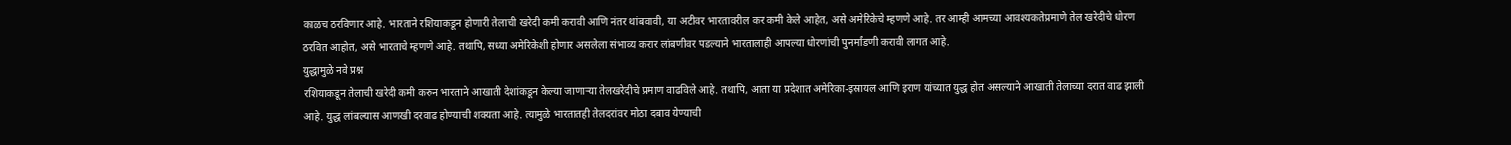काळच ठरविणार आहे. भारताने रशियाकडून होणारी तेलाची खरेदी कमी करावी आणि नंतर थांबवावी, या अटीवर भारतावरील कर कमी केले आहेत, असे अमेरिकेचे म्हणणे आहे. तर आम्ही आमच्या आवश्यकतेप्रमाणे तेल खरेदीचे धोरण ठरवित आहोत, असे भारताचे म्हणणे आहे. तथापि, सध्या अमेरिकेशी होणार असलेला संभाव्य करार लांबणीवर पडल्याने भारतालाही आपल्या धोरणांची पुनर्मांडणी करावी लागत आहे.
युद्धामुळे नवे प्रश्न
रशियाकडून तेलाची खरेदी कमी करुन भारताने आखाती देशांकडून केल्या जाणाऱ्या तेलखरेदीचे प्रमाण वाढविले आहे. तथापि, आता या प्रदेशात अमेरिका-इस्रायल आणि इराण यांच्यात युद्ध होत असल्याने आखाती तेलाच्या दरात वाढ झाली आहे. युद्ध लांबल्यास आणखी दरवाढ होण्याची शक्यता आहे. त्यामुळे भारतातही तेलदरांवर मोठा दबाव येण्याची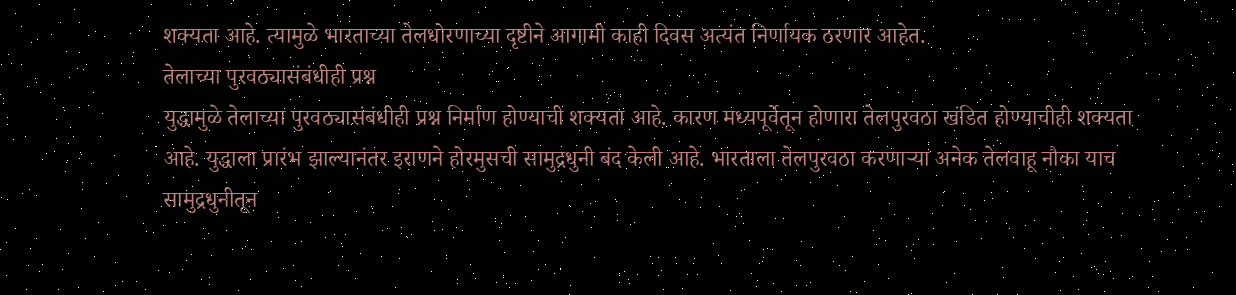शक्यता आहे. त्यामुळे भारताच्या तेलधोरणाच्या दृष्टीने आगामी काही दिवस अत्यंत निर्णायक ठरणार आहेत.
तेलाच्या पुरवठ्यासंबंधीही प्रश्न
युद्धामुळे तेलाच्या पुरवठ्यासंबंधीही प्रश्न निर्माण होण्याची शक्यता आहे. कारण मध्यपूर्वेतून होणारा तेलपुरवठा खंडित होण्याचीही शक्यता आहे. युद्धाला प्रारंभ झाल्यानंतर इराणने होरमुसची सामुद्रधुनी बंद केली आहे. भारताला तेलपुरवठा करणाऱ्या अनेक तेलवाहू नौका याच सामुद्रधुनीतून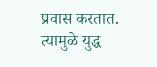प्रवास करतात. त्यामुळे युद्ध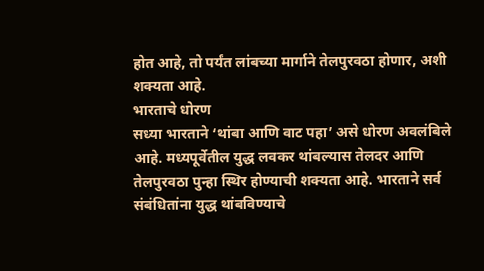होत आहे, तो पर्यंत लांबच्या मार्गाने तेलपुरवठा होणार, अशी शक्यता आहे.
भारताचे धोरण
सध्या भारताने ‘थांबा आणि वाट पहा’ असे धोरण अवलंबिले आहे. मध्यपूर्वेतील युद्ध लवकर थांबल्यास तेलदर आणि तेलपुरवठा पुन्हा स्थिर होण्याची शक्यता आहे. भारताने सर्व संबंधितांना युद्ध थांबविण्याचे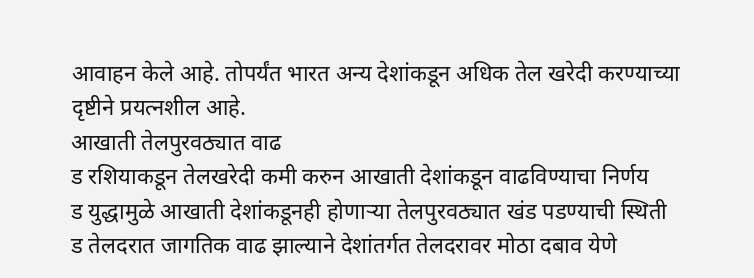आवाहन केले आहे. तोपर्यंत भारत अन्य देशांकडून अधिक तेल खरेदी करण्याच्या दृष्टीने प्रयत्नशील आहे.
आखाती तेलपुरवठ्यात वाढ
ड रशियाकडून तेलखरेदी कमी करुन आखाती देशांकडून वाढविण्याचा निर्णय
ड युद्धामुळे आखाती देशांकडूनही होणाऱ्या तेलपुरवठ्यात खंड पडण्याची स्थिती
ड तेलदरात जागतिक वाढ झाल्याने देशांतर्गत तेलदरावर मोठा दबाव येणे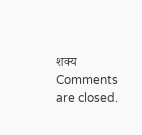शक्य
Comments are closed.